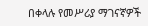በቀላሉ የመሥሪያ ማገናኛዎች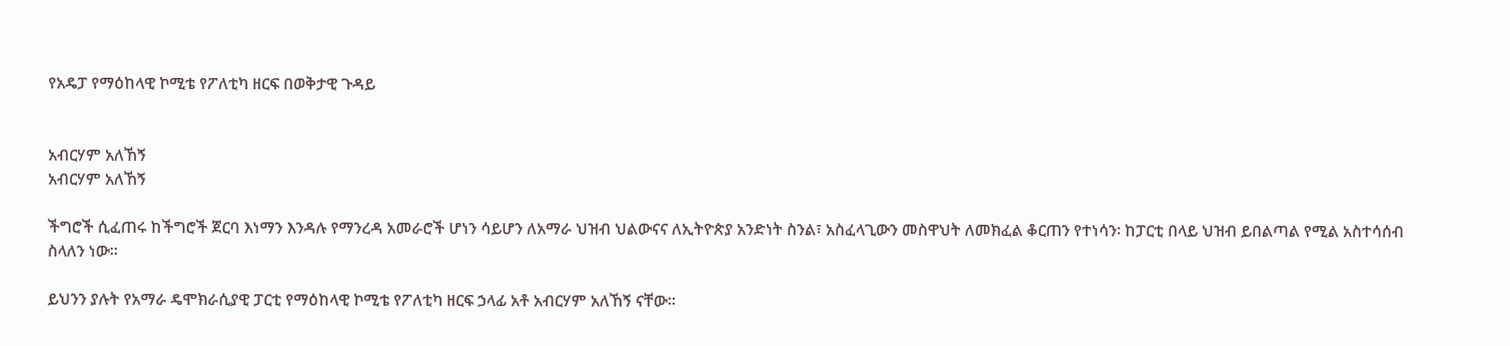የአዴፓ የማዕከላዊ ኮሚቴ የፖለቲካ ዘርፍ በወቅታዊ ጉዳይ


አብርሃም አለኸኝ
አብርሃም አለኸኝ

ችግሮች ሲፈጠሩ ከችግሮች ጀርባ እነማን እንዳሉ የማንረዳ አመራሮች ሆነን ሳይሆን ለአማራ ህዝብ ህልውናና ለኢትዮጵያ አንድነት ስንል፣ አስፈላጊውን መስዋህት ለመክፈል ቆርጠን የተነሳን፡ ከፓርቲ በላይ ህዝብ ይበልጣል የሚል አስተሳሰብ ስላለን ነው።

ይህንን ያሉት የአማራ ዴሞክራሲያዊ ፓርቲ የማዕከላዊ ኮሚቴ የፖለቲካ ዘርፍ ኃላፊ አቶ አብርሃም አለኸኝ ናቸው።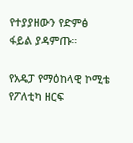የተያያዘውን የድምፅ ፋይል ያዳምጡ።

የአዴፓ የማዕከላዊ ኮሚቴ የፖለቲካ ዘርፍ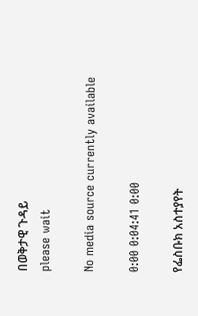በወቅታዊ ጉዳይ
please wait

No media source currently available

0:00 0:04:41 0:00

የፌስቡክ አስተያየት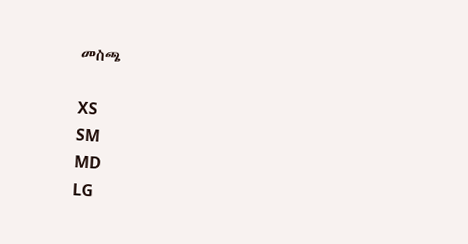መስጫ

XS
SM
MD
LG